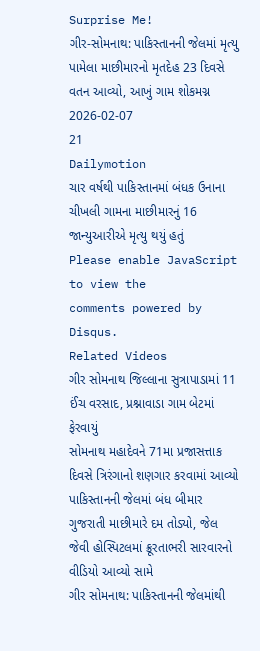Surprise Me!
ગીર-સોમનાથ: પાકિસ્તાનની જેલમાં મૃત્યુ પામેલા માછીમારનો મૃતદેહ 23 દિવસે વતન આવ્યો, આખું ગામ શોકમગ્ન
2026-02-07
21
Dailymotion
ચાર વર્ષથી પાકિસ્તાનમાં બંધક ઉનાના ચીખલી ગામના માછીમારનું 16 જાન્યુઆરીએ મૃત્યુ થયું હતું
Please enable JavaScript to view the
comments powered by Disqus.
Related Videos
ગીર સોમનાથ જિલ્લાના સુત્રાપાડામાં 11 ઈંચ વરસાદ, પ્રશ્નાવાડા ગામ બેટમાં ફેરવાયું
સોમનાથ મહાદેવને 71મા પ્રજાસત્તાક દિવસે ત્રિરંગાનો શણગાર કરવામાં આવ્યો
પાકિસ્તાનની જેલમાં બંધ બીમાર ગુજરાતી માછીમારે દમ તોડ્યો, જેલ જેવી હોસ્પિટલમાં ક્રૂરતાભરી સારવારનો વીડિયો આવ્યો સામે
ગીર સોમનાથ: પાકિસ્તાનની જેલમાંથી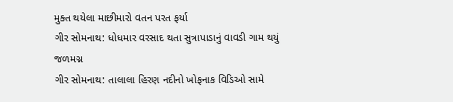મુક્ત થયેલા માછીમારો વતન પરત ફર્યા
ગીર સોમનાથ: ધોધમાર વરસાદ થતા સુત્રાપાડાનું વાવડી ગામ થયું જળમગ્ન
ગીર સોમનાથ: તાલાલા હિરણ નદીનો ખોફનાક વિડિઓ સામે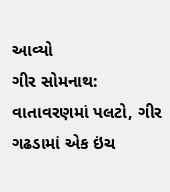આવ્યો
ગીર સોમનાથ: વાતાવરણમાં પલટો, ગીર ગઢડામાં એક ઇંચ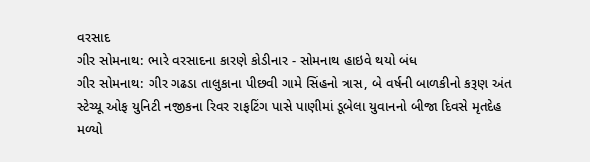વરસાદ
ગીર સોમનાથ: ભારે વરસાદના કારણે કોડીનાર - સોમનાથ હાઇવે થયો બંધ
ગીર સોમનાથ: ગીર ગઢડા તાલુકાના પીછવી ગામે સિંહનો ત્રાસ, બે વર્ષની બાળકીનો કરૂણ અંત
સ્ટેચ્યૂ ઓફ યુનિટી નજીકના રિવર રાફટિંગ પાસે પાણીમાં ડૂબેલા યુવાનનો બીજા દિવસે મૃતદેહ મળ્યો